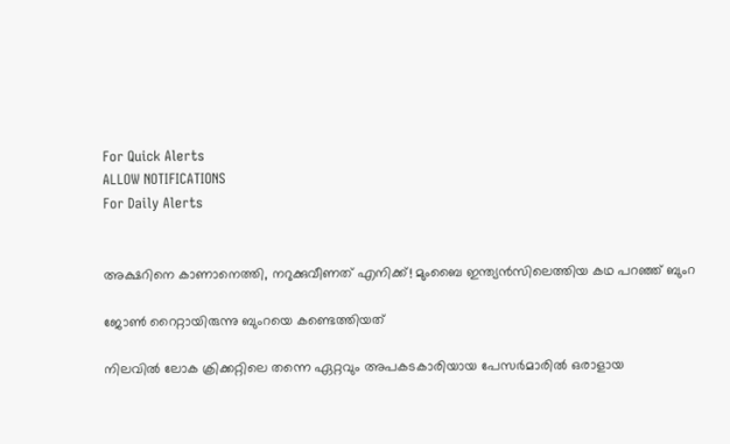For Quick Alerts
ALLOW NOTIFICATIONS
For Daily Alerts


അക്ഷറിനെ കാണാനെത്തി, നറുക്കുവീണത് എനിക്ക്! മുംബൈ ഇന്ത്യന്‍സിലെത്തിയ കഥ പറഞ്ഞ് ബുംറ

ജോണ്‍ റൈറ്റായിരുന്നു ബുംറയെ കണ്ടെത്തിയത്

നിലവില്‍ ലോക ക്രിക്കറ്റിലെ തന്നെ ഏറ്റവും അപകടകാരിയായ പേസര്‍മാരില്‍ ഒരാളായ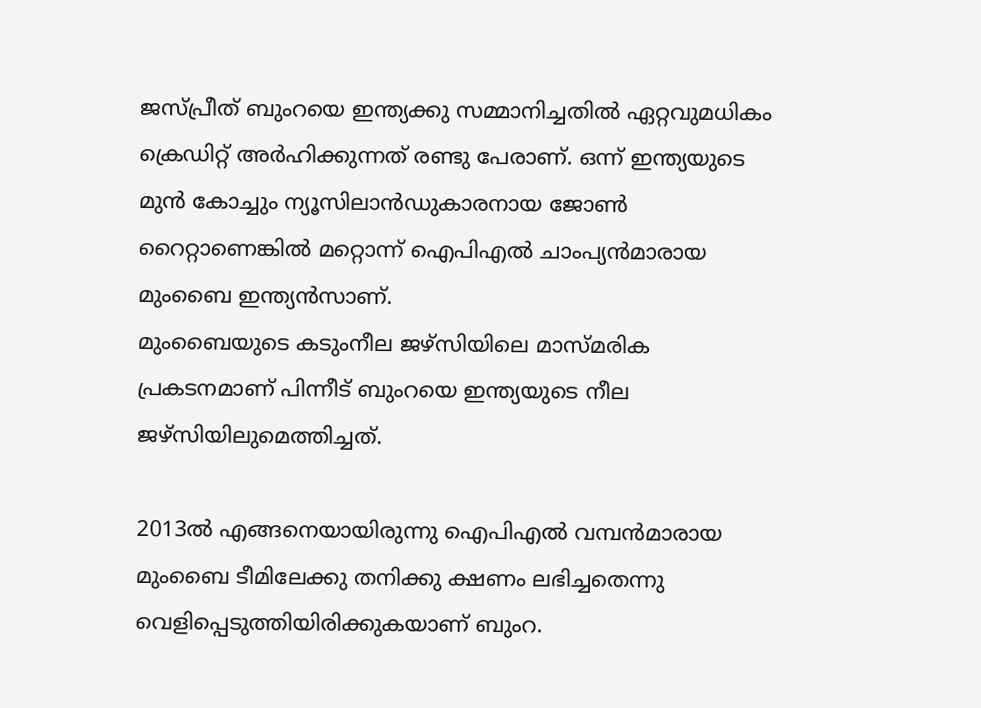ജസ്പ്രീത് ബുംറയെ ഇന്ത്യക്കു സമ്മാനിച്ചതില്‍ ഏറ്റവുമധികം ക്രെഡിറ്റ് അര്‍ഹിക്കുന്നത് രണ്ടു പേരാണ്. ഒന്ന് ഇന്ത്യയുടെ മുന്‍ കോച്ചും ന്യൂസിലാന്‍ഡുകാരനായ ജോണ്‍ റൈറ്റാണെങ്കില്‍ മറ്റൊന്ന് ഐപിഎല്‍ ചാംപ്യന്‍മാരായ മുംബൈ ഇന്ത്യന്‍സാണ്.
മുംബൈയുടെ കടുംനീല ജഴ്‌സിയിലെ മാസ്മരിക പ്രകടനമാണ് പിന്നീട് ബുംറയെ ഇന്ത്യയുടെ നീല ജഴ്‌സിയിലുമെത്തിച്ചത്.

2013ല്‍ എങ്ങനെയായിരുന്നു ഐപിഎല്‍ വമ്പന്‍മാരായ മുംബൈ ടീമിലേക്കു തനിക്കു ക്ഷണം ലഭിച്ചതെന്നു വെളിപ്പെടുത്തിയിരിക്കുകയാണ് ബുംറ.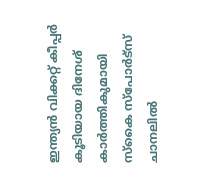ഇന്ത്യന്‍ വിക്കറ്റ് കീപ്പര്‍ കൂടിയായ ദിനേശ് കാര്‍ത്തികുമായി സ്‌കൈ സ്‌പോര്‍ട്‌സ് ചാനലില്‍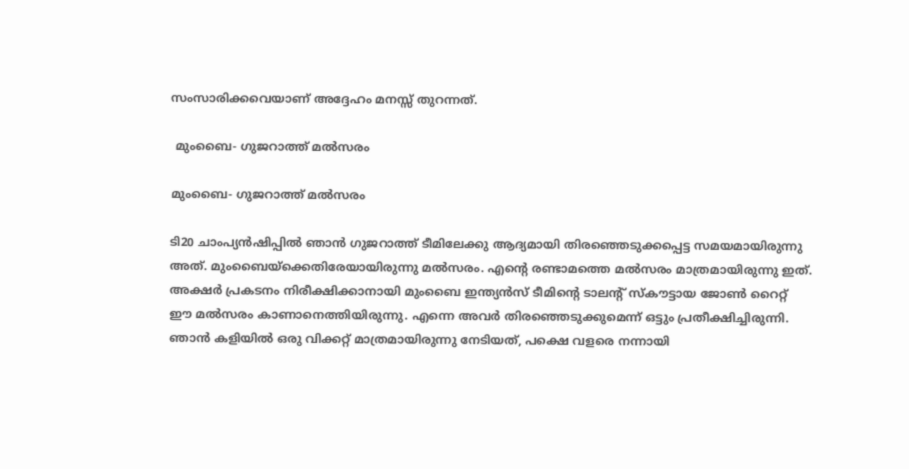സംസാരിക്കവെയാണ് അദ്ദേഹം മനസ്സ് തുറന്നത്.

 മുംബൈ- ഗുജറാത്ത് മല്‍സരം

മുംബൈ- ഗുജറാത്ത് മല്‍സരം

ടി20 ചാംപ്യന്‍ഷിപ്പില്‍ ഞാന്‍ ഗുജറാത്ത് ടീമിലേക്കു ആദ്യമായി തിരഞ്ഞെടുക്കപ്പെട്ട സമയമായിരുന്നു അത്. മുംബൈയ്‌ക്കെതിരേയായിരുന്നു മല്‍സരം. എന്റെ രണ്ടാമത്തെ മല്‍സരം മാത്രമായിരുന്നു ഇത്. അക്ഷര്‍ പ്രകടനം നിരീക്ഷിക്കാനായി മുംബൈ ഇന്ത്യന്‍സ് ടീമിന്റെ ടാലന്റ് സ്‌കൗട്ടായ ജോണ്‍ റൈറ്റ് ഈ മല്‍സരം കാണാനെത്തിയിരുന്നു. എന്നെ അവര്‍ തിരഞ്ഞെടുക്കുമെന്ന് ഒട്ടും പ്രതീക്ഷിച്ചിരുന്നി. ഞാന്‍ കളിയില്‍ ഒരു വിക്കറ്റ് മാത്രമായിരുന്നു നേടിയത്, പക്ഷെ വളരെ നന്നായി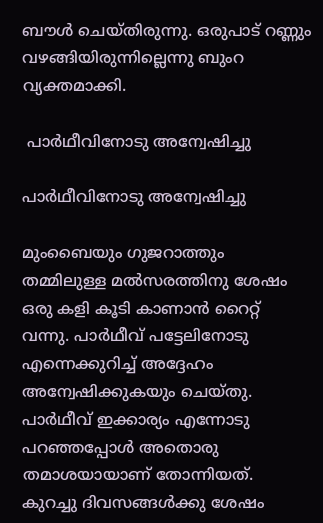ബൗള്‍ ചെയ്തിരുന്നു. ഒരുപാട് റണ്ണും വഴങ്ങിയിരുന്നില്ലെന്നു ബുംറ വ്യക്തമാക്കി.

 പാര്‍ഥീവിനോടു അന്വേഷിച്ചു

പാര്‍ഥീവിനോടു അന്വേഷിച്ചു

മുംബൈയും ഗുജറാത്തും തമ്മിലുള്ള മല്‍സരത്തിനു ശേഷം ഒരു കളി കൂടി കാണാന്‍ റൈറ്റ് വന്നു. പാര്‍ഥീവ് പട്ടേലിനോടു എന്നെക്കുറിച്ച് അദ്ദേഹം അന്വേഷിക്കുകയും ചെയ്തു. പാര്‍ഥീവ് ഇക്കാര്യം എന്നോടു പറഞ്ഞപ്പോള്‍ അതൊരു തമാശയായാണ് തോന്നിയത്. കുറച്ചു ദിവസങ്ങള്‍ക്കു ശേഷം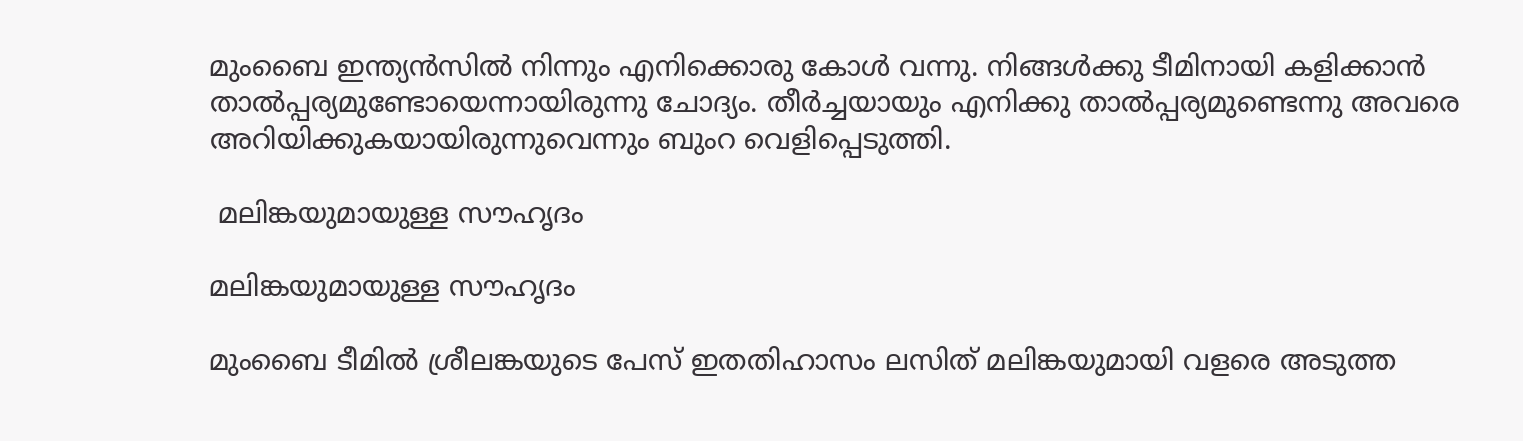മുംബൈ ഇന്ത്യന്‍സില്‍ നിന്നും എനിക്കൊരു കോള്‍ വന്നു. നിങ്ങള്‍ക്കു ടീമിനായി കളിക്കാന്‍ താല്‍പ്പര്യമുണ്ടോയെന്നായിരുന്നു ചോദ്യം. തീര്‍ച്ചയായും എനിക്കു താല്‍പ്പര്യമുണ്ടെന്നു അവരെ അറിയിക്കുകയായിരുന്നുവെന്നും ബുംറ വെളിപ്പെടുത്തി.

 മലിങ്കയുമായുള്ള സൗഹൃദം

മലിങ്കയുമായുള്ള സൗഹൃദം

മുംബൈ ടീമില്‍ ശ്രീലങ്കയുടെ പേസ് ഇതതിഹാസം ലസിത് മലിങ്കയുമായി വളരെ അടുത്ത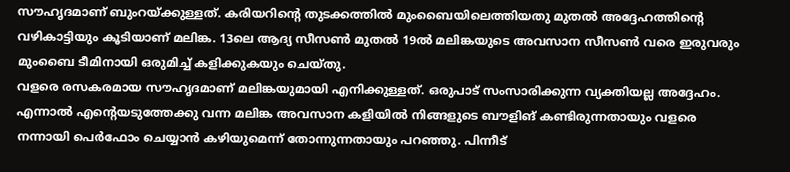സൗഹൃദമാണ് ബുംറയ്ക്കുള്ളത്. കരിയറിന്റെ തുടക്കത്തില്‍ മുംബൈയിലെത്തിയതു മുതല്‍ അദ്ദേഹത്തിന്റെ വഴികാട്ടിയും കൂടിയാണ് മലിങ്ക. 13ലെ ആദ്യ സീസണ്‍ മുതല്‍ 19ല്‍ മലിങ്കയുടെ അവസാന സീസണ്‍ വരെ ഇരുവരും മുംബൈ ടീമിനായി ഒരുമിച്ച് കളിക്കുകയും ചെയ്തു.
വളരെ രസകരമായ സൗഹൃദമാണ് മലിങ്കയുമായി എനിക്കുള്ളത്. ഒരുപാട് സംസാരിക്കുന്ന വ്യക്തിയല്ല അദ്ദേഹം. എന്നാല്‍ എന്റെയടുത്തേക്കു വന്ന മലിങ്ക അവസാന കളിയില്‍ നിങ്ങളുടെ ബൗളിങ് കണ്ടിരുന്നതായും വളരെ നന്നായി പെര്‍ഫോം ചെയ്യാന്‍ കഴിയുമെന്ന് തോന്നുന്നതായും പറഞ്ഞു. പിന്നീട്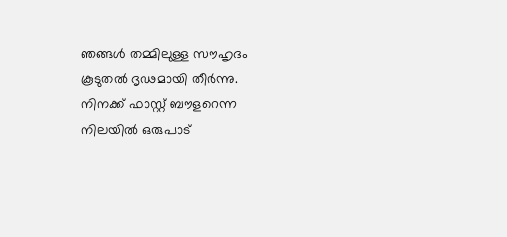ഞങ്ങള്‍ തമ്മിലുള്ള സൗഹൃദം കൂടുതല്‍ ദൃഢമായി തീര്‍ന്നു. നിനക്ക് ഫാസ്റ്റ് ബൗളറെന്ന നിലയില്‍ ഒരുപാട്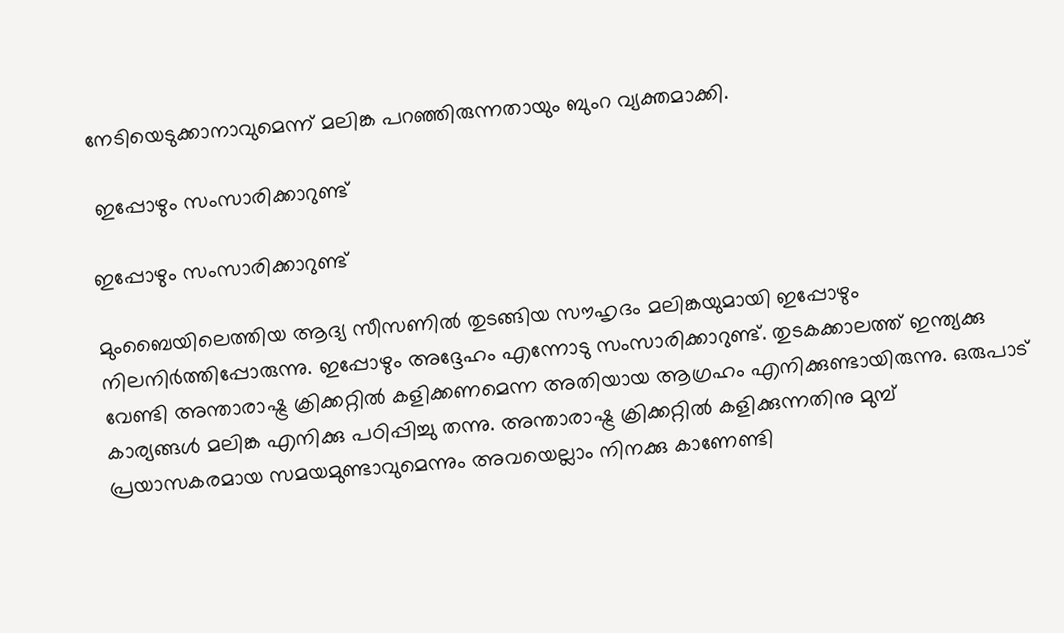നേടിയെടുക്കാനാവുമെന്ന് മലിങ്ക പറഞ്ഞിരുന്നതായും ബുംറ വ്യക്തമാക്കി.

 ഇപ്പോഴും സംസാരിക്കാറുണ്ട്

ഇപ്പോഴും സംസാരിക്കാറുണ്ട്

മുംബൈയിലെത്തിയ ആദ്യ സീസണില്‍ തുടങ്ങിയ സൗഹൃദം മലിങ്കയുമായി ഇപ്പോഴും നിലനിര്‍ത്തിപ്പോരുന്നു. ഇപ്പോഴും അദ്ദേഹം എന്നോടു സംസാരിക്കാറുണ്ട്. തുടകക്കാലത്ത് ഇന്ത്യക്കു വേണ്ടി അന്താരാഷ്ട്ര ക്രിക്കറ്റില്‍ കളിക്കണമെന്ന അതിയായ ആഗ്രഹം എനിക്കുണ്ടായിരുന്നു. ഒരുപാട് കാര്യങ്ങള്‍ മലിങ്ക എനിക്കു പഠിപ്പിച്ചു തന്നു. അന്താരാഷ്ട്ര ക്രിക്കറ്റില്‍ കളിക്കുന്നതിനു മുമ്പ് പ്രയാസകരമായ സമയമുണ്ടാവുമെന്നും അവയെല്ലാം നിനക്കു കാണേണ്ടി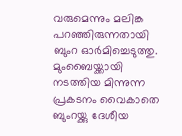വരുമെന്നും മലിങ്ക പറഞ്ഞിരുന്നതായി ബുംറ ഓര്‍മിച്ചെടുത്തു.
മുംബൈയ്ക്കായി നടത്തിയ മിന്നുന്ന പ്രകടനം വൈകാതെ ബുംറയ്ക്കു ദേശീയ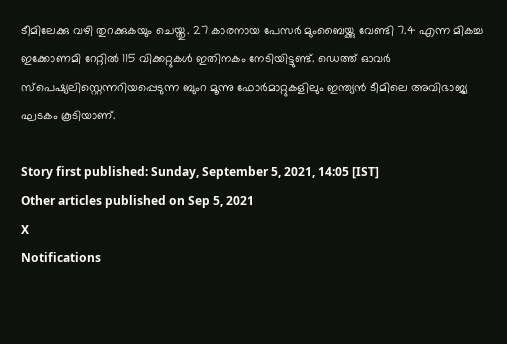ടീമിലേക്കു വഴി തുറക്കുകയും ചെയ്തു. 27 കാരനായ പേസര്‍ മുംബൈയ്ക്കു വേണ്ടി 7.4 എന്ന മികച്ച ഇക്കോണമി റേറ്റില്‍ 115 വിക്കറ്റുകള്‍ ഇതിനകം നേടിയിട്ടുണ്ട്. ഡെത്ത് ഓവര്‍ സ്‌പെഷ്യലിസ്റ്റെന്നറിയപ്പെടുന്ന ബുംറ മൂന്നു ഫോര്‍മാറ്റുകളിലും ഇന്ത്യന്‍ ടീമിലെ അവിഭാജ്യ ഘടകം കൂടിയാണ്.

Story first published: Sunday, September 5, 2021, 14:05 [IST]
Other articles published on Sep 5, 2021
X
Notifications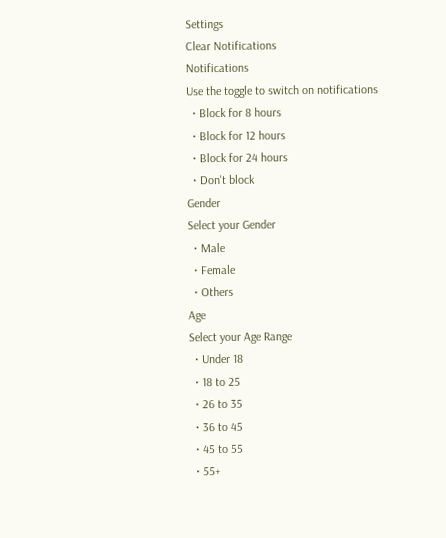Settings
Clear Notifications
Notifications
Use the toggle to switch on notifications
  • Block for 8 hours
  • Block for 12 hours
  • Block for 24 hours
  • Don't block
Gender
Select your Gender
  • Male
  • Female
  • Others
Age
Select your Age Range
  • Under 18
  • 18 to 25
  • 26 to 35
  • 36 to 45
  • 45 to 55
  • 55+